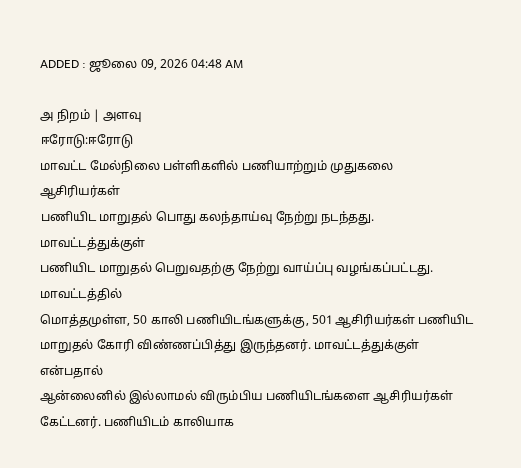ADDED : ஜூலை 09, 2026 04:48 AM

அ நிறம் | அளவு
ஈரோடு:ஈரோடு
மாவட்ட மேல்நிலை பள்ளிகளில் பணியாற்றும் முதுகலை ஆசிரியர்கள்
பணியிட மாறுதல் பொது கலந்தாய்வு நேற்று நடந்தது. மாவட்டத்துக்குள்
பணியிட மாறுதல் பெறுவதற்கு நேற்று வாய்ப்பு வழங்கப்பட்டது.
மாவட்டத்தில்
மொத்தமுள்ள, 50 காலி பணியிடங்களுக்கு, 501 ஆசிரியர்கள் பணியிட
மாறுதல் கோரி விண்ணப்பித்து இருந்தனர். மாவட்டத்துக்குள் என்பதால்
ஆன்லைனில் இல்லாமல் விரும்பிய பணியிடங்களை ஆசிரியர்கள்
கேட்டனர். பணியிடம் காலியாக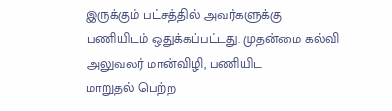இருக்கும் பட்சத்தில் அவர்களுக்கு
பணியிடம் ஒதுக்கப்பட்டது. முதன்மை கல்வி அலுவலர் மான்விழி, பணியிட
மாறுதல் பெற்ற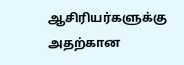ஆசிரியர்களுக்கு அதற்கான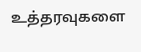உத்தரவுகளை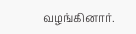வழங்கினார்.